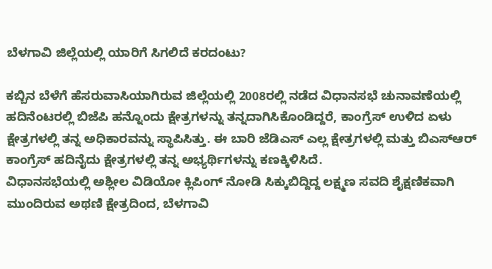ಬೆಳಗಾವಿ ಜಿಲ್ಲೆಯಲ್ಲಿ ಯಾರಿಗೆ ಸಿಗಲಿದೆ ಕರದಂಟು?

ಕಬ್ಬಿನ ಬೆಳೆಗೆ ಹೆಸರುವಾಸಿಯಾಗಿರುವ ಜಿಲ್ಲೆಯಲ್ಲಿ 2008ರಲ್ಲಿ ನಡೆದ ವಿಧಾನಸಭೆ ಚುನಾವಣೆಯಲ್ಲಿ ಹದಿನೆಂಟರಲ್ಲಿ ಬಿಜೆಪಿ ಹನ್ನೊಂದು ಕ್ಷೇತ್ರಗಳನ್ನು ತನ್ನದಾಗಿಸಿಕೊಂಡಿದ್ದರೆ, ಕಾಂಗ್ರೆಸ್ ಉಳಿದ ಏಳು ಕ್ಷೇತ್ರಗಳಲ್ಲಿ ತನ್ನ ಅಧಿಕಾರವನ್ನು ಸ್ಥಾಪಿಸಿತ್ತು. ಈ ಬಾರಿ ಜೆಡಿಎಸ್ ಎಲ್ಲ ಕ್ಷೇತ್ರಗಳಲ್ಲಿ ಮತ್ತು ಬಿಎಸ್ಆರ್ ಕಾಂಗ್ರೆಸ್ ಹದಿನೈದು ಕ್ಷೇತ್ರಗಳಲ್ಲಿ ತನ್ನ ಅಭ್ಯರ್ಥಿಗಳನ್ನು ಕಣಕ್ಕಿಳಿಸಿದೆ.
ವಿಧಾನಸಭೆಯಲ್ಲಿ ಅಶ್ಲೀಲ ವಿಡಿಯೋ ಕ್ಲಿಪಿಂಗ್ ನೋಡಿ ಸಿಕ್ಕುಬಿದ್ದಿದ್ದ ಲಕ್ಷ್ಮಣ ಸವದಿ ಶೈಕ್ಷಣಿಕವಾಗಿ ಮುಂದಿರುವ ಅಥಣಿ ಕ್ಷೇತ್ರದಿಂದ, ಬೆಳಗಾವಿ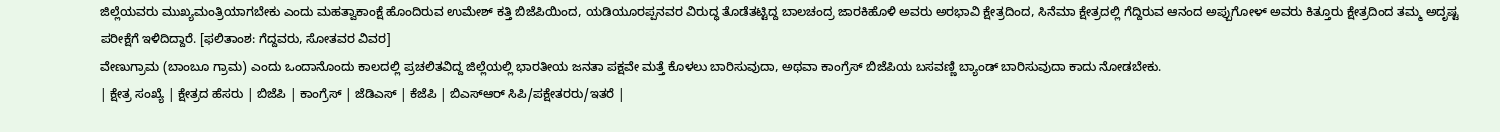ಜಿಲ್ಲೆಯವರು ಮುಖ್ಯಮಂತ್ರಿಯಾಗಬೇಕು ಎಂದು ಮಹತ್ವಾಕಾಂಕ್ಷೆ ಹೊಂದಿರುವ ಉಮೇಶ್ ಕತ್ತಿ ಬಿಜೆಪಿಯಿಂದ, ಯಡಿಯೂರಪ್ಪನವರ ವಿರುದ್ಧ ತೊಡೆತಟ್ಟಿದ್ದ ಬಾಲಚಂದ್ರ ಜಾರಕಿಹೊಳಿ ಅವರು ಅರಭಾವಿ ಕ್ಷೇತ್ರದಿಂದ, ಸಿನೆಮಾ ಕ್ಷೇತ್ರದಲ್ಲಿ ಗೆದ್ದಿರುವ ಆನಂದ ಅಪ್ಪುಗೋಳ್ ಅವರು ಕಿತ್ತೂರು ಕ್ಷೇತ್ರದಿಂದ ತಮ್ಮ ಅದೃಷ್ಟ ಪರೀಕ್ಷೆಗೆ ಇಳಿದಿದ್ದಾರೆ. [ಫಲಿತಾಂಶ: ಗೆದ್ದವರು, ಸೋತವರ ವಿವರ]
ವೇಣುಗ್ರಾಮ (ಬಾಂಬೂ ಗ್ರಾಮ) ಎಂದು ಒಂದಾನೊಂದು ಕಾಲದಲ್ಲಿ ಪ್ರಚಲಿತವಿದ್ದ ಜಿಲ್ಲೆಯಲ್ಲಿ ಭಾರತೀಯ ಜನತಾ ಪಕ್ಷವೇ ಮತ್ತೆ ಕೊಳಲು ಬಾರಿಸುವುದಾ, ಅಥವಾ ಕಾಂಗ್ರೆಸ್ ಬಿಜೆಪಿಯ ಬಸವಣ್ಣಿ ಬ್ಯಾಂಡ್ ಬಾರಿಸುವುದಾ ಕಾದು ನೋಡಬೇಕು.
| ಕ್ಷೇತ್ರ ಸಂಖ್ಯೆ | ಕ್ಷೇತ್ರದ ಹೆಸರು | ಬಿಜೆಪಿ | ಕಾಂಗ್ರೆಸ್ | ಜೆಡಿಎಸ್ | ಕೆಜೆಪಿ | ಬಿಎಸ್ಆರ್ ಸಿಪಿ/ಪಕ್ಷೇತರರು/ಇತರೆ |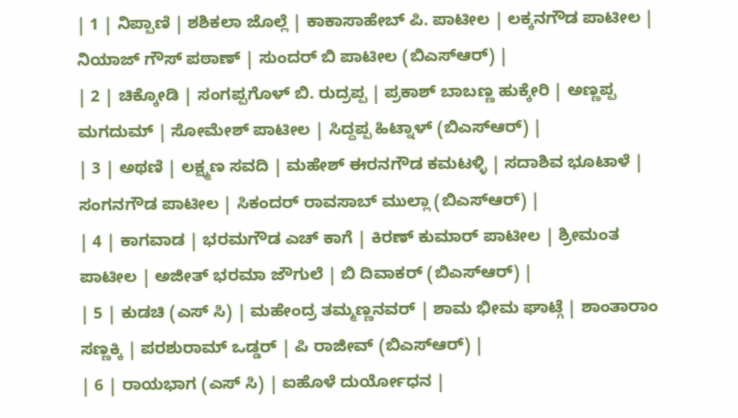| 1 | ನಿಪ್ಪಾಣಿ | ಶಶಿಕಲಾ ಜೊಲ್ಲೆ | ಕಾಕಾಸಾಹೇಬ್ ಪಿ. ಪಾಟೀಲ | ಲಕ್ಕನಗೌಡ ಪಾಟೀಲ | ನಿಯಾಜ್ ಗೌಸ್ ಪಠಾಣ್ | ಸುಂದರ್ ಬಿ ಪಾಟೀಲ (ಬಿಎಸ್ಆರ್) |
| 2 | ಚಿಕ್ಕೋಡಿ | ಸಂಗಪ್ಪಗೊಳ್ ಬಿ. ರುದ್ರಪ್ಪ | ಪ್ರಕಾಶ್ ಬಾಬಣ್ಣ ಹುಕ್ಕೇರಿ | ಅಣ್ಣಪ್ಪ ಮಗದುಮ್ | ಸೋಮೇಶ್ ಪಾಟೀಲ | ಸಿದ್ದಪ್ಪ ಹಿಟ್ನಾಳ್ (ಬಿಎಸ್ಆರ್) |
| 3 | ಅಥಣಿ | ಲಕ್ಷ್ಮಣ ಸವದಿ | ಮಹೇಶ್ ಈರನಗೌಡ ಕಮಟಳ್ಳಿ | ಸದಾಶಿವ ಭೂಟಾಳೆ | ಸಂಗನಗೌಡ ಪಾಟೀಲ | ಸಿಕಂದರ್ ರಾವಸಾಬ್ ಮುಲ್ಲಾ (ಬಿಎಸ್ಆರ್) |
| 4 | ಕಾಗವಾಡ | ಭರಮಗೌಡ ಎಚ್ ಕಾಗೆ | ಕಿರಣ್ ಕುಮಾರ್ ಪಾಟೀಲ | ಶ್ರೀಮಂತ ಪಾಟೀಲ | ಅಜೀತ್ ಭರಮಾ ಜೌಗುಲೆ | ಬಿ ದಿವಾಕರ್ (ಬಿಎಸ್ಆರ್) |
| 5 | ಕುಡಚಿ (ಎಸ್ ಸಿ) | ಮಹೇಂದ್ರ ತಮ್ಮಣ್ಣನವರ್ | ಶಾಮ ಭೀಮ ಘಾಟ್ಗೆ | ಶಾಂತಾರಾಂ ಸಣ್ಣಕ್ಕಿ | ಪರಶುರಾಮ್ ಒಡ್ಡರ್ | ಪಿ ರಾಜೀವ್ (ಬಿಎಸ್ಆರ್) |
| 6 | ರಾಯಭಾಗ (ಎಸ್ ಸಿ) | ಐಹೊಳೆ ದುರ್ಯೋಧನ |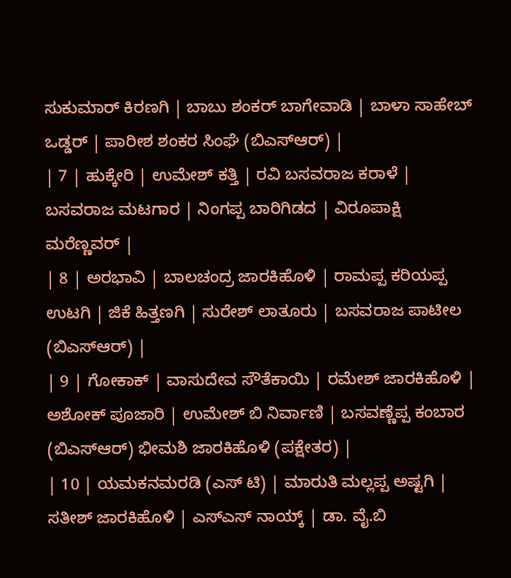ಸುಕುಮಾರ್ ಕಿರಣಗಿ | ಬಾಬು ಶಂಕರ್ ಬಾಗೇವಾಡಿ | ಬಾಳಾ ಸಾಹೇಬ್ ಒಡ್ಡರ್ | ಪಾರೀಶ ಶಂಕರ ಸಿಂಘೆ (ಬಿಎಸ್ಆರ್) |
| 7 | ಹುಕ್ಕೇರಿ | ಉಮೇಶ್ ಕತ್ತಿ | ರವಿ ಬಸವರಾಜ ಕರಾಳೆ | ಬಸವರಾಜ ಮಟಗಾರ | ನಿಂಗಪ್ಪ ಬಾರಿಗಿಡದ | ವಿರೂಪಾಕ್ಷಿ ಮರೆಣ್ಣವರ್ |
| 8 | ಅರಭಾವಿ | ಬಾಲಚಂದ್ರ ಜಾರಕಿಹೊಳಿ | ರಾಮಪ್ಪ ಕರಿಯಪ್ಪ ಉಟಗಿ | ಜಿಕೆ ಹಿತ್ತಣಗಿ | ಸುರೇಶ್ ಲಾತೂರು | ಬಸವರಾಜ ಪಾಟೀಲ (ಬಿಎಸ್ಆರ್) |
| 9 | ಗೋಕಾಕ್ | ವಾಸುದೇವ ಸೌತೆಕಾಯಿ | ರಮೇಶ್ ಜಾರಕಿಹೊಳಿ | ಅಶೋಕ್ ಪೂಜಾರಿ | ಉಮೇಶ್ ಬಿ ನಿರ್ವಾಣಿ | ಬಸವಣ್ಣೆಪ್ಪ ಕಂಬಾರ (ಬಿಎಸ್ಆರ್) ಭೀಮಶಿ ಜಾರಕಿಹೊಳಿ (ಪಕ್ಷೇತರ) |
| 10 | ಯಮಕನಮರಡಿ (ಎಸ್ ಟಿ) | ಮಾರುತಿ ಮಲ್ಲಪ್ಪ ಅಷ್ಟಗಿ | ಸತೀಶ್ ಜಾರಕಿಹೊಳಿ | ಎಸ್ಎಸ್ ನಾಯ್ಕ್ | ಡಾ. ವೈ.ಬಿ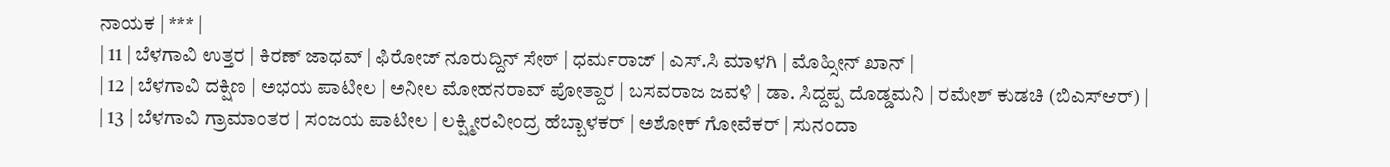ನಾಯಕ | *** |
| 11 | ಬೆಳಗಾವಿ ಉತ್ತರ | ಕಿರಣ್ ಜಾಧವ್ | ಫಿರೋಜ್ ನೂರುದ್ದಿನ್ ಸೇಠ್ | ಧರ್ಮರಾಜ್ | ಎಸ್.ಸಿ ಮಾಳಗಿ | ಮೊಹ್ಸೀನ್ ಖಾನ್ |
| 12 | ಬೆಳಗಾವಿ ದಕ್ಷಿಣ | ಅಭಯ ಪಾಟೀಲ | ಅನೀಲ ಮೋಹನರಾವ್ ಪೋತ್ದಾರ | ಬಸವರಾಜ ಜವಳಿ | ಡಾ. ಸಿದ್ದಪ್ಪ ದೊಡ್ಡಮನಿ | ರಮೇಶ್ ಕುಡಚಿ (ಬಿಎಸ್ಆರ್) |
| 13 | ಬೆಳಗಾವಿ ಗ್ರಾಮಾಂತರ | ಸಂಜಯ ಪಾಟೀಲ | ಲಕ್ಷ್ಮೀರವೀಂದ್ರ ಹೆಬ್ಬಾಳಕರ್ | ಅಶೋಕ್ ಗೋವೆಕರ್ | ಸುನಂದಾ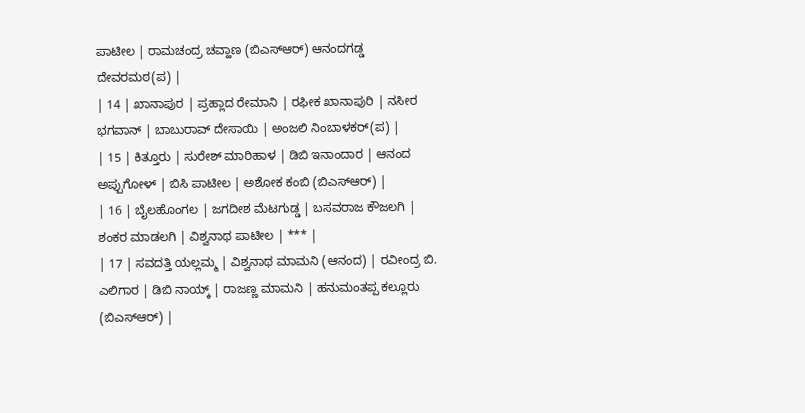ಪಾಟೀಲ | ರಾಮಚಂದ್ರ ಚವ್ಹಾಣ (ಬಿಎಸ್ಆರ್) ಆನಂದಗಡ್ಡ ದೇವರಮಠ(ಪ) |
| 14 | ಖಾನಾಪುರ | ಪ್ರಹ್ಲಾದ ರೇಮಾನಿ | ರಫೀಕ ಖಾನಾಪುರಿ | ನಸೀರ ಭಗವಾನ್ | ಬಾಬುರಾವ್ ದೇಸಾಯಿ | ಅಂಜಲಿ ನಿಂಬಾಳಕರ್(ಪ) |
| 15 | ಕಿತ್ತೂರು | ಸುರೇಶ್ ಮಾರಿಹಾಳ | ಡಿಬಿ ಇನಾಂದಾರ | ಆನಂದ ಅಪ್ಪುಗೋಳ್ | ಬಿಸಿ ಪಾಟೀಲ | ಅಶೋಕ ಕಂಬಿ (ಬಿಎಸ್ಆರ್) |
| 16 | ಬೈಲಹೊಂಗಲ | ಜಗದೀಶ ಮೆಟಗುಡ್ಡ | ಬಸವರಾಜ ಕೌಜಲಗಿ | ಶಂಕರ ಮಾಡಲಗಿ | ವಿಶ್ವನಾಥ ಪಾಟೀಲ | *** |
| 17 | ಸವದತ್ತಿ ಯಲ್ಲಮ್ಮ | ವಿಶ್ವನಾಥ ಮಾಮನಿ (ಆನಂದ) | ರವೀಂದ್ರ ಬಿ. ಎಲಿಗಾರ | ಡಿಬಿ ನಾಯ್ಕ್ | ರಾಜಣ್ಣ ಮಾಮನಿ | ಹನುಮಂತಪ್ಪ ಕಲ್ಲೂರು (ಬಿಎಸ್ಆರ್) |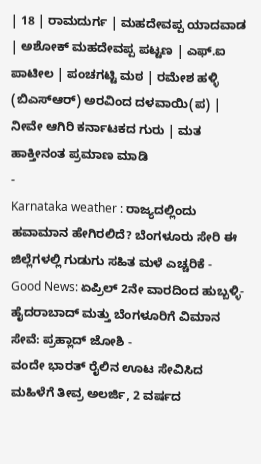| 18 | ರಾಮದುರ್ಗ | ಮಹದೇವಪ್ಪ ಯಾದವಾಡ | ಅಶೋಕ್ ಮಹದೇವಪ್ಪ ಪಟ್ಟಣ | ಎಫ್.ಐ ಪಾಟೀಲ | ಪಂಚಗಟ್ಟಿ ಮಠ | ರಮೇಶ ಹಳ್ಳಿ (ಬಿಎಸ್ಆರ್) ಅರವಿಂದ ದಳವಾಯಿ(ಪ) |
ನೀವೇ ಆಗಿರಿ ಕರ್ನಾಟಕದ ಗುರು | ಮತ ಹಾಕ್ತೀನಂತ ಪ್ರಮಾಣ ಮಾಡಿ
-
Karnataka weather : ರಾಜ್ಯದಲ್ಲಿಂದು ಹವಾಮಾನ ಹೇಗಿರಲಿದೆ? ಬೆಂಗಳೂರು ಸೇರಿ ಈ ಜಿಲ್ಲೆಗಳಲ್ಲಿ ಗುಡುಗು ಸಹಿತ ಮಳೆ ಎಚ್ಚರಿಕೆ -
Good News: ಏಪ್ರಿಲ್ 2ನೇ ವಾರದಿಂದ ಹುಬ್ಬಳ್ಳಿ-ಹೈದರಾಬಾದ್ ಮತ್ತು ಬೆಂಗಳೂರಿಗೆ ವಿಮಾನ ಸೇವೆ: ಪ್ರಹ್ಲಾದ್ ಜೋಶಿ -
ವಂದೇ ಭಾರತ್ ರೈಲಿನ ಊಟ ಸೇವಿಸಿದ ಮಹಿಳೆಗೆ ತೀವ್ರ ಅಲರ್ಜಿ, 2 ವರ್ಷದ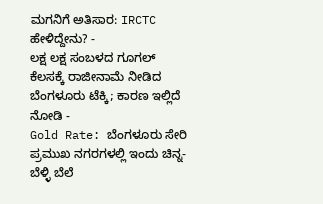ಮಗನಿಗೆ ಅತಿಸಾರ: IRCTC ಹೇಳಿದ್ದೇನು? -
ಲಕ್ಷ ಲಕ್ಷ ಸಂಬಳದ ಗೂಗಲ್ ಕೆಲಸಕ್ಕೆ ರಾಜೀನಾಮೆ ನೀಡಿದ ಬೆಂಗಳೂರು ಟೆಕ್ಕಿ; ಕಾರಣ ಇಲ್ಲಿದೆ ನೋಡಿ -
Gold Rate: ಬೆಂಗಳೂರು ಸೇರಿ ಪ್ರಮುಖ ನಗರಗಳಲ್ಲಿ ಇಂದು ಚಿನ್ನ-ಬೆಳ್ಳಿ ಬೆಲೆ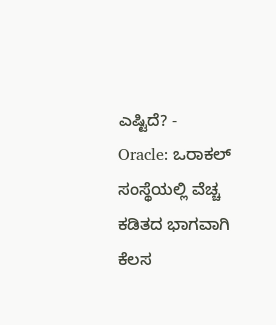ಎಷ್ಟಿದೆ? -
Oracle: ಒರಾಕಲ್ ಸಂಸ್ಥೆಯಲ್ಲಿ ವೆಚ್ಚ ಕಡಿತದ ಭಾಗವಾಗಿ ಕೆಲಸ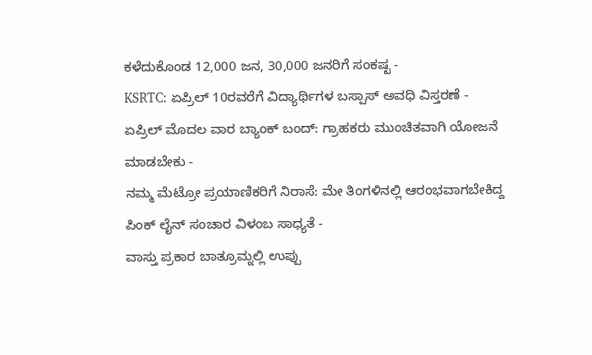ಕಳೆದುಕೊಂಡ 12,000 ಜನ, 30,000 ಜನರಿಗೆ ಸಂಕಷ್ಟ -
KSRTC: ಏಪ್ರಿಲ್ 10ರವರೆಗೆ ವಿದ್ಯಾರ್ಥಿಗಳ ಬಸ್ಪಾಸ್ ಅವಧಿ ವಿಸ್ತರಣೆ -
ಏಪ್ರಿಲ್ ಮೊದಲ ವಾರ ಬ್ಯಾಂಕ್ ಬಂದ್: ಗ್ರಾಹಕರು ಮುಂಚಿತವಾಗಿ ಯೋಜನೆ ಮಾಡಬೇಕು -
ನಮ್ಮ ಮೆಟ್ರೋ ಪ್ರಯಾಣಿಕರಿಗೆ ನಿರಾಸೆ: ಮೇ ತಿಂಗಳಿನಲ್ಲಿ ಆರಂಭವಾಗಬೇಕಿದ್ದ ಪಿಂಕ್ ಲೈನ್ ಸಂಚಾರ ವಿಳಂಬ ಸಾಧ್ಯತೆ -
ವಾಸ್ತು ಪ್ರಕಾರ ಬಾತ್ರೂಮ್ನಲ್ಲಿ ಉಪ್ಪು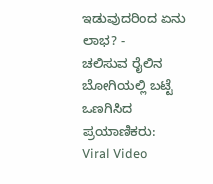ಇಡುವುದರಿಂದ ಏನು ಲಾಭ? -
ಚಲಿಸುವ ರೈಲಿನ ಬೋಗಿಯಲ್ಲಿ ಬಟ್ಟೆ ಒಣಗಿಸಿದ ಪ್ರಯಾಣಿಕರು: Viral Video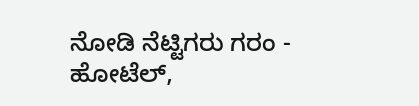ನೋಡಿ ನೆಟ್ಟಿಗರು ಗರಂ -
ಹೋಟೆಲ್,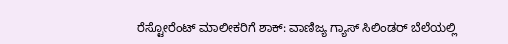ರೆಸ್ಟೋರೆಂಟ್ ಮಾಲೀಕರಿಗೆ ಶಾಕ್: ವಾಣಿಜ್ಯ ಗ್ಯಾಸ್ ಸಿಲಿಂಡರ್ ಬೆಲೆಯಲ್ಲಿ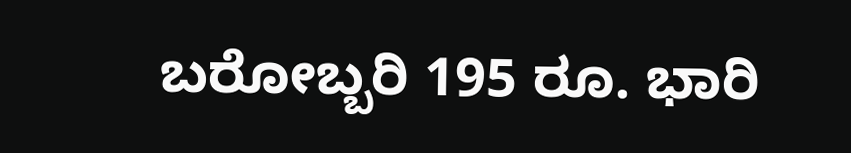ಬರೋಬ್ಬರಿ 195 ರೂ. ಭಾರಿ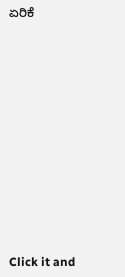ಏರಿಕೆ












Click it and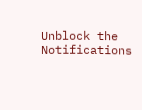Unblock the Notifications